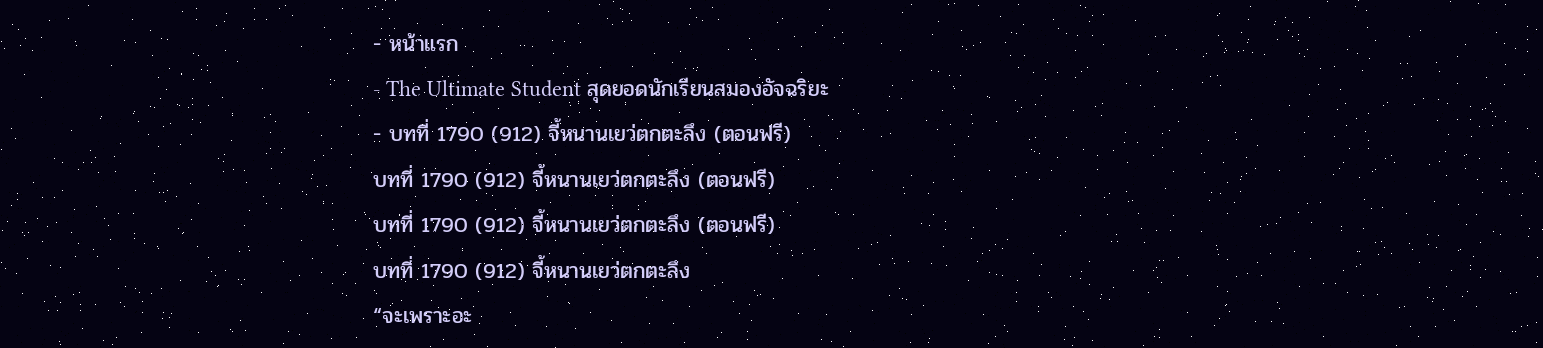- หน้าแรก
- The Ultimate Student สุดยอดนักเรียนสมองอัจฉริยะ
- บทที่ 1790 (912) จี้หนานเยว่ตกตะลึง (ตอนฟรี)
บทที่ 1790 (912) จี้หนานเยว่ตกตะลึง (ตอนฟรี)
บทที่ 1790 (912) จี้หนานเยว่ตกตะลึง (ตอนฟรี)
บทที่ 1790 (912) จี้หนานเยว่ตกตะลึง
“จะเพราะอะ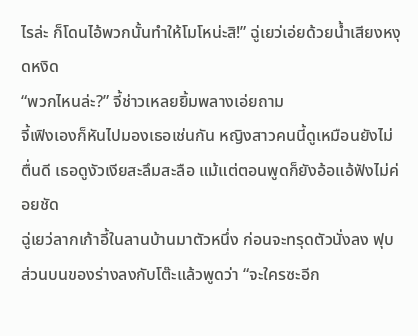ไรล่ะ ก็โดนไอ้พวกนั้นทำให้โมโหน่ะสิ!” ฉู่เยว่เอ่ยด้วยน้ำเสียงหงุดหงิด
“พวกไหนล่ะ?” จี้ช่าวเหลยยิ้มพลางเอ่ยถาม
จี้เฟิงเองก็หันไปมองเธอเช่นกัน หญิงสาวคนนี้ดูเหมือนยังไม่ตื่นดี เธอดูงัวเงียสะลึมสะลือ แม้แต่ตอนพูดก็ยังอ้อแอ้ฟังไม่ค่อยชัด
ฉู่เยว่ลากเก้าอี้ในลานบ้านมาตัวหนึ่ง ก่อนจะทรุดตัวนั่งลง ฟุบส่วนบนของร่างลงกับโต๊ะแล้วพูดว่า “จะใครซะอีก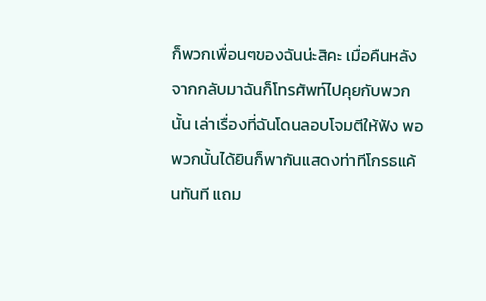ก็พวกเพื่อนๆของฉันน่ะสิคะ เมื่อคืนหลังจากกลับมาฉันก็โทรศัพท์ไปคุยกับพวกนั้น เล่าเรื่องที่ฉันโดนลอบโจมตีให้ฟัง พอพวกนั้นได้ยินก็พากันแสดงท่าทีโกรธแค้นทันที แถม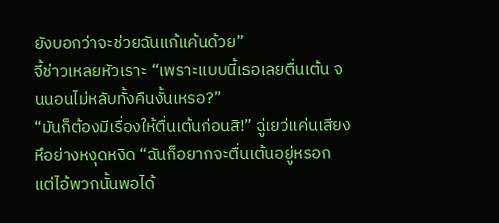ยังบอกว่าจะช่วยฉันแก้แค้นด้วย”
จี้ช่าวเหลยหัวเราะ “เพราะแบบนี้เธอเลยตื่นเต้น จนนอนไม่หลับทั้งคืนงั้นเหรอ?”
“มันก็ต้องมีเรื่องให้ตื่นเต้นก่อนสิ!” ฉู่เยว่แค่นเสียงหึอย่างหงุดหงิด “ฉันก็อยากจะตื่นเต้นอยู่หรอก แต่ไอ้พวกนั้นพอได้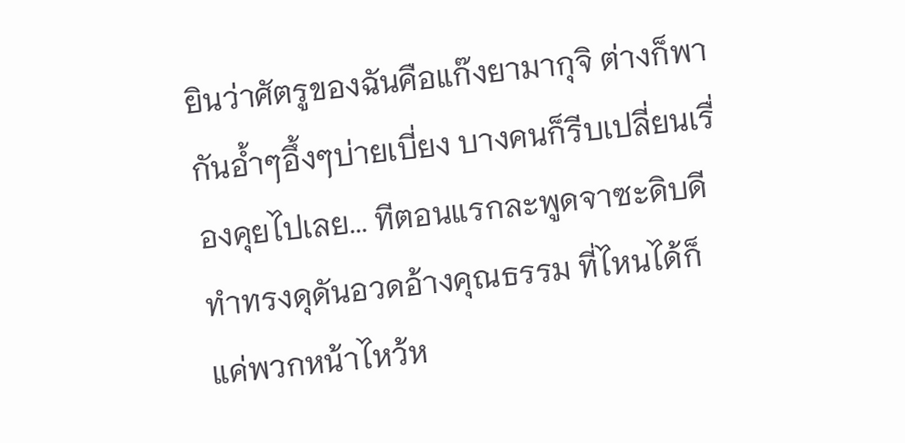ยินว่าศัตรูของฉันคือแก๊งยามากุจิ ต่างก็พากันอ้ำๆอึ้งๆบ่ายเบี่ยง บางคนก็รีบเปลี่ยนเรื่องคุยไปเลย... ทีตอนแรกละพูดจาซะดิบดี ทำทรงดุดันอวดอ้างคุณธรรม ที่ไหนได้ก็แค่พวกหน้าไหว้ห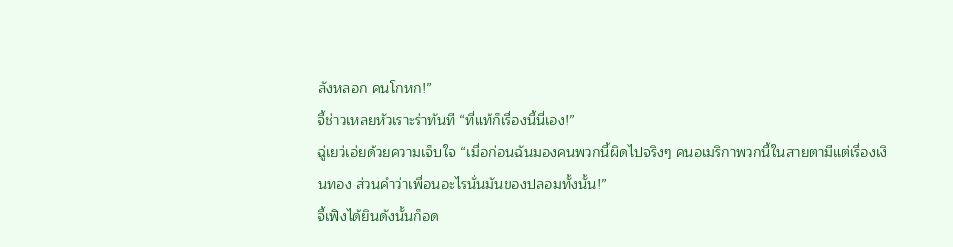ลังหลอก คนโกหก!”
จี้ช่าวเหลยหัวเราะร่าทันที “ที่แท้ก็เรื่องนี้นี่เอง!”
ฉู่เยว่เอ่ยด้วยความเจ็บใจ “เมื่อก่อนฉันมองคนพวกนี้ผิดไปจริงๆ คนอเมริกาพวกนี้ในสายตามีแต่เรื่องเงินทอง ส่วนคำว่าเพื่อนอะไรนั่นมันของปลอมทั้งนั้น!”
จี้เฟิงได้ยินดังนั้นก็อด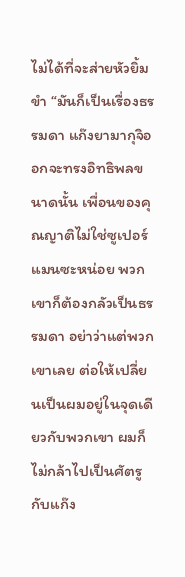ไม่ได้ที่จะส่ายหัวยิ้มขำ “มันก็เป็นเรื่องธรรมดา แก๊งยามากุจิออกจะทรงอิทธิพลขนาดนั้น เพื่อนของคุณญาติไม่ใช่ซูเปอร์แมนซะหน่อย พวกเขาก็ต้องกลัวเป็นธรรมดา อย่าว่าแต่พวกเขาเลย ต่อให้เปลี่ยนเป็นผมอยู่ในจุดเดียวกับพวกเขา ผมก็ไม่กล้าไปเป็นศัตรูกับแก๊ง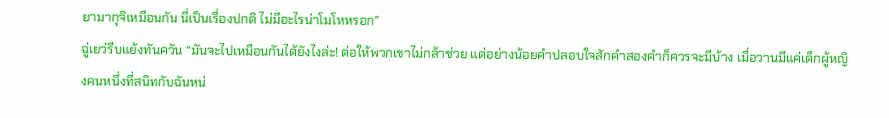ยามากุจิเหมือนกัน นี่เป็นเรื่องปกติ ไม่มีอะไรน่าโมโหหรอก”
ฉู่เยว่รีบแย้งทันควัน “มันจะไปเหมือนกันได้ยังไงล่ะ! ต่อให้พวกเขาไม่กล้าช่วย แต่อย่างน้อยคำปลอบใจสักคำสองคำก็ควรจะมีบ้าง เมื่อวานมีแค่เด็กผู้หญิงคนหนึ่งที่สนิทกับฉันหน่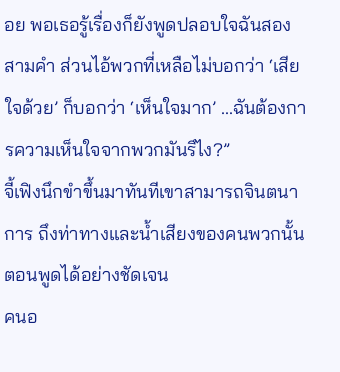อย พอเธอรู้เรื่องก็ยังพูดปลอบใจฉันสองสามคำ ส่วนไอ้พวกที่เหลือไม่บอกว่า ‘เสียใจด้วย’ ก็บอกว่า ‘เห็นใจมาก’ ...ฉันต้องการความเห็นใจจากพวกมันรึไง?”
จี้เฟิงนึกขำขึ้นมาทันทีเขาสามารถจินตนาการ ถึงท่าทางและน้ำเสียงของคนพวกนั้นตอนพูดได้อย่างชัดเจน
คนอ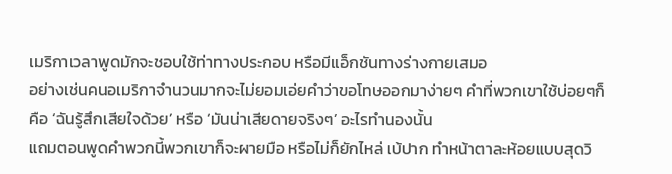เมริกาเวลาพูดมักจะชอบใช้ท่าทางประกอบ หรือมีแอ็กชันทางร่างกายเสมอ
อย่างเช่นคนอเมริกาจำนวนมากจะไม่ยอมเอ่ยคำว่าขอโทษออกมาง่ายๆ คำที่พวกเขาใช้บ่อยๆก็คือ ‘ฉันรู้สึกเสียใจด้วย’ หรือ ‘มันน่าเสียดายจริงๆ’ อะไรทำนองนั้น
แถมตอนพูดคำพวกนี้พวกเขาก็จะผายมือ หรือไม่ก็ยักไหล่ เบ้ปาก ทำหน้าตาละห้อยแบบสุดวิ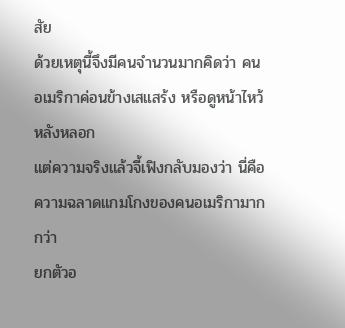สัย
ด้วยเหตุนี้จึงมีคนจำนวนมากคิดว่า คนอเมริกาค่อนข้างเสแสร้ง หรือดูหน้าไหว้หลังหลอก
แต่ความจริงแล้วจี้เฟิงกลับมองว่า นี่คือความฉลาดแกมโกงของคนอเมริกามากกว่า
ยกตัวอ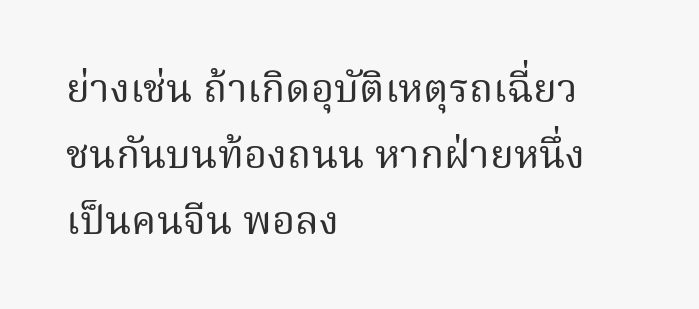ย่างเช่น ถ้าเกิดอุบัติเหตุรถเฉี่ยวชนกันบนท้องถนน หากฝ่ายหนึ่งเป็นคนจีน พอลง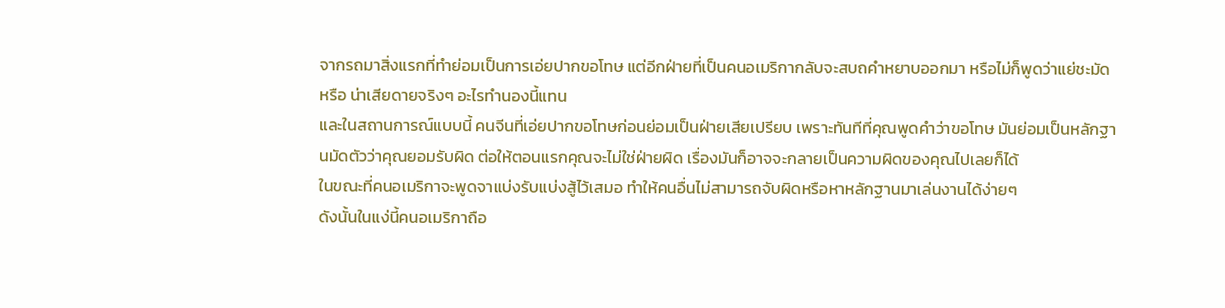จากรถมาสิ่งแรกที่ทำย่อมเป็นการเอ่ยปากขอโทษ แต่อีกฝ่ายที่เป็นคนอเมริกากลับจะสบถคำหยาบออกมา หรือไม่ก็พูดว่าแย่ชะมัด หรือ น่าเสียดายจริงๆ อะไรทำนองนี้แทน
และในสถานการณ์แบบนี้ คนจีนที่เอ่ยปากขอโทษก่อนย่อมเป็นฝ่ายเสียเปรียบ เพราะทันทีที่คุณพูดคำว่าขอโทษ มันย่อมเป็นหลักฐานมัดตัวว่าคุณยอมรับผิด ต่อให้ตอนแรกคุณจะไม่ใช่ฝ่ายผิด เรื่องมันก็อาจจะกลายเป็นความผิดของคุณไปเลยก็ได้
ในขณะที่คนอเมริกาจะพูดจาแบ่งรับแบ่งสู้ไว้เสมอ ทำให้คนอื่นไม่สามารถจับผิดหรือหาหลักฐานมาเล่นงานได้ง่ายๆ
ดังนั้นในแง่นี้คนอเมริกาถือ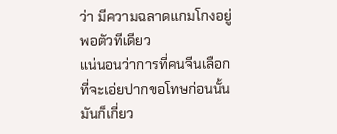ว่า มีความฉลาดแกมโกงอยู่พอตัวทีเดียว
แน่นอนว่าการที่คนจีนเลือกที่จะเอ่ยปากขอโทษก่อนนั้น มันก็เกี่ยว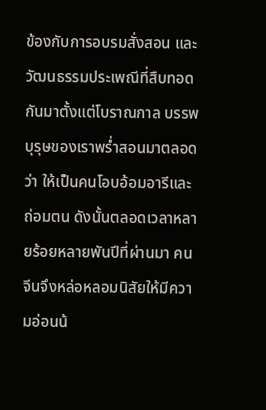ข้องกับการอบรมสั่งสอน และวัฒนธรรมประเพณีที่สืบทอดกันมาตั้งแต่โบราณกาล บรรพบุรุษของเราพร่ำสอนมาตลอดว่า ให้เป็นคนโอบอ้อมอารีและถ่อมตน ดังนั้นตลอดเวลาหลายร้อยหลายพันปีที่ผ่านมา คนจีนจึงหล่อหลอมนิสัยให้มีความอ่อนน้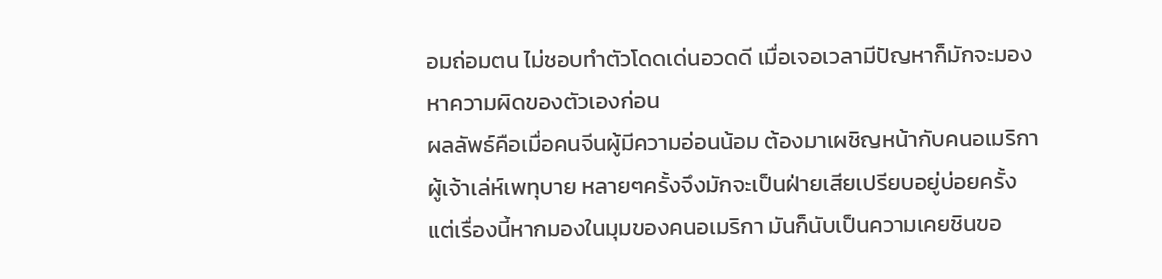อมถ่อมตน ไม่ชอบทำตัวโดดเด่นอวดดี เมื่อเจอเวลามีปัญหาก็มักจะมองหาความผิดของตัวเองก่อน
ผลลัพธ์คือเมื่อคนจีนผู้มีความอ่อนน้อม ต้องมาเผชิญหน้ากับคนอเมริกาผู้เจ้าเล่ห์เพทุบาย หลายๆครั้งจึงมักจะเป็นฝ่ายเสียเปรียบอยู่บ่อยครั้ง
แต่เรื่องนี้หากมองในมุมของคนอเมริกา มันก็นับเป็นความเคยชินขอ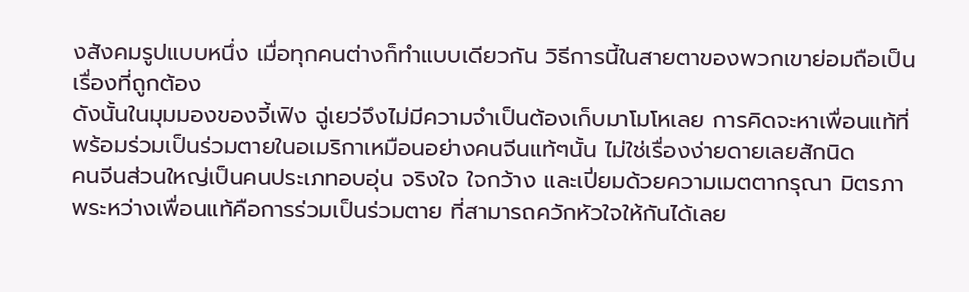งสังคมรูปแบบหนึ่ง เมื่อทุกคนต่างก็ทำแบบเดียวกัน วิธีการนี้ในสายตาของพวกเขาย่อมถือเป็นเรื่องที่ถูกต้อง
ดังนั้นในมุมมองของจี้เฟิง ฉู่เยว่จึงไม่มีความจำเป็นต้องเก็บมาโมโหเลย การคิดจะหาเพื่อนแท้ที่พร้อมร่วมเป็นร่วมตายในอเมริกาเหมือนอย่างคนจีนแท้ๆนั้น ไม่ใช่เรื่องง่ายดายเลยสักนิด
คนจีนส่วนใหญ่เป็นคนประเภทอบอุ่น จริงใจ ใจกว้าง และเปี่ยมด้วยความเมตตากรุณา มิตรภาพระหว่างเพื่อนแท้คือการร่วมเป็นร่วมตาย ที่สามารถควักหัวใจให้กันได้เลย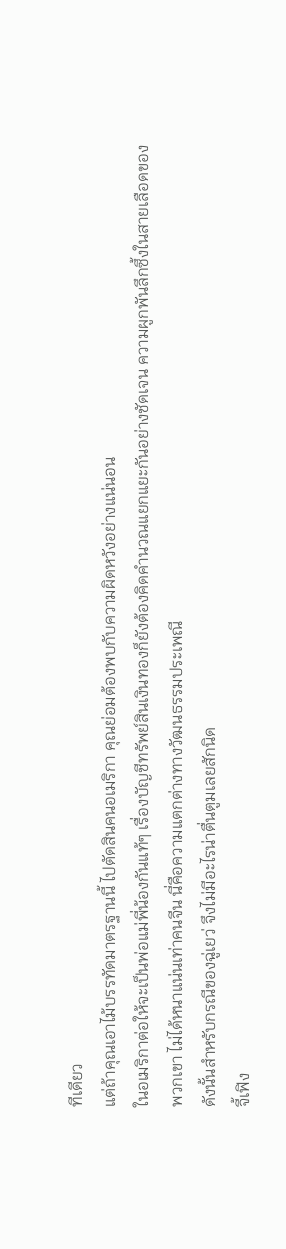ทีเดียว
แต่ถ้าคุณเอาไม้บรรทัดมาตรฐานนี้ ไปตัดสินคนอเมริกา คุณย่อมต้องพบกับความผิดหวังอย่างแน่นอน
ในอเมริกาต่อให้จะเป็นพ่อแม่พี่น้องกันแท้ๆ เรื่องบัญชีทรัพย์สินเงินทองก็ยังต้องคิดคำนวณแยกแยะกันอย่างชัดเจน ความผูกพันลึกซึ้งในสายเลือดของพวกเขา ไม่ได้หนาแน่นเท่าคนจีน นี่คือความแตกต่างทางวัฒนธรรมประเพณี
ดังนั้นสำหรับกรณีของฉู่เยว่ จึงไม่มีอะไรน่าตื่นตูมเลยสักนิด
จี้เฟิง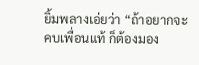ยิ้มพลางเอ่ยว่า “ถ้าอยากจะคบเพื่อนแท้ ก็ต้องมอง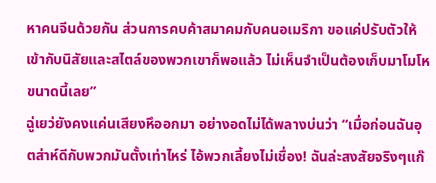หาคนจีนด้วยกัน ส่วนการคบค้าสมาคมกับคนอเมริกา ขอแค่ปรับตัวให้เข้ากับนิสัยและสไตล์ของพวกเขาก็พอแล้ว ไม่เห็นจำเป็นต้องเก็บมาโมโหขนาดนี้เลย”
ฉู่เยว่ยังคงแค่นเสียงหึออกมา อย่างอดไม่ได้พลางบ่นว่า “เมื่อก่อนฉันอุตส่าห์ดีกับพวกมันตั้งเท่าไหร่ ไอ้พวกเลี้ยงไม่เชื่อง! ฉันล่ะสงสัยจริงๆแก๊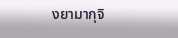งยามากุจิ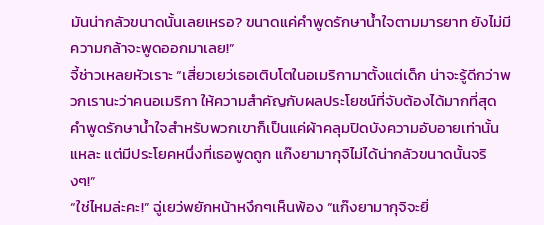มันน่ากลัวขนาดนั้นเลยเหรอ? ขนาดแค่คำพูดรักษาน้ำใจตามมารยาท ยังไม่มีความกล้าจะพูดออกมาเลย!”
จี้ช่าวเหลยหัวเราะ “เสี่ยวเยว่เธอเติบโตในอเมริกามาตั้งแต่เด็ก น่าจะรู้ดีกว่าพวกเรานะว่าคนอเมริกา ให้ความสำคัญกับผลประโยชน์ที่จับต้องได้มากที่สุด คำพูดรักษาน้ำใจสำหรับพวกเขาก็เป็นแค่ผ้าคลุมปิดบังความอับอายเท่านั้นแหละ แต่มีประโยคหนึ่งที่เธอพูดถูก แก๊งยามากุจิไม่ได้น่ากลัวขนาดนั้นจริงๆ!”
“ใช่ไหมล่ะคะ!” ฉู่เยว่พยักหน้าหงึกๆเห็นพ้อง “แก๊งยามากุจิจะยิ่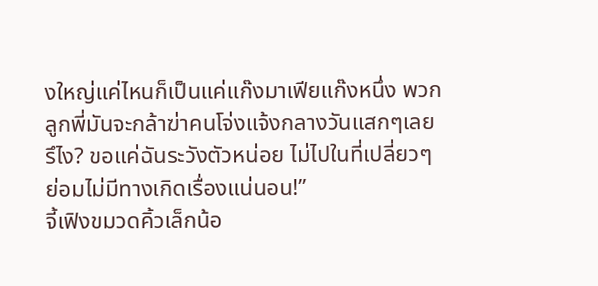งใหญ่แค่ไหนก็เป็นแค่แก๊งมาเฟียแก๊งหนึ่ง พวกลูกพี่มันจะกล้าฆ่าคนโจ่งแจ้งกลางวันแสกๆเลยรึไง? ขอแค่ฉันระวังตัวหน่อย ไม่ไปในที่เปลี่ยวๆย่อมไม่มีทางเกิดเรื่องแน่นอน!”
จี้เฟิงขมวดคิ้วเล็กน้อ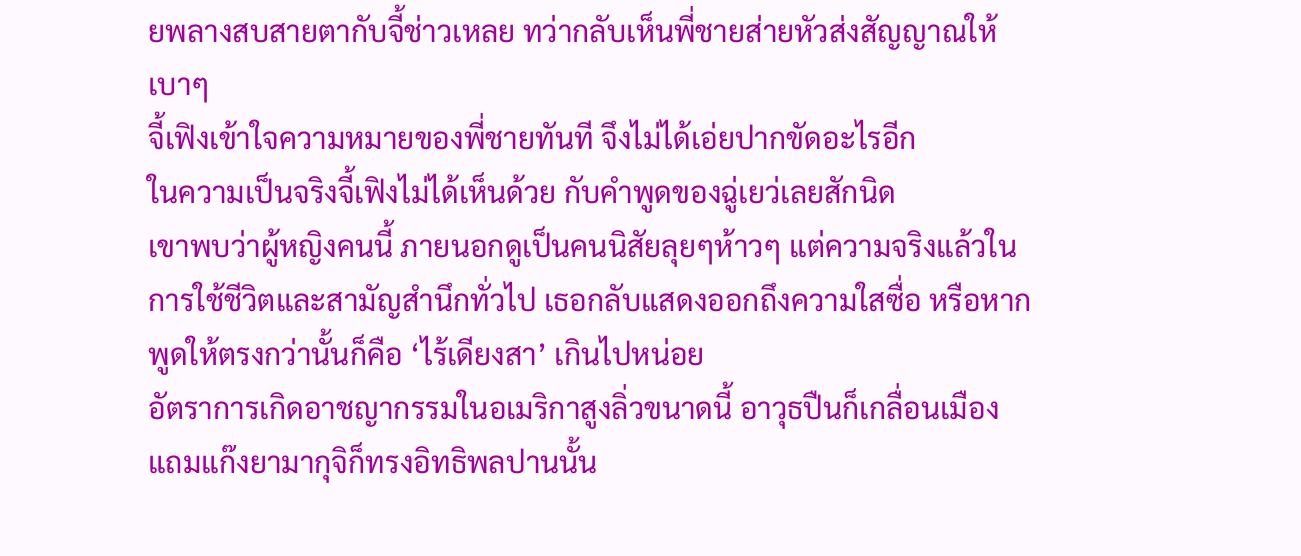ยพลางสบสายตากับจี้ช่าวเหลย ทว่ากลับเห็นพี่ชายส่ายหัวส่งสัญญาณให้เบาๆ
จี้เฟิงเข้าใจความหมายของพี่ชายทันที จึงไม่ได้เอ่ยปากขัดอะไรอีก
ในความเป็นจริงจี้เฟิงไม่ได้เห็นด้วย กับคำพูดของฉู่เยว่เลยสักนิด
เขาพบว่าผู้หญิงคนนี้ ภายนอกดูเป็นคนนิสัยลุยๆห้าวๆ แต่ความจริงแล้วในการใช้ชีวิตและสามัญสำนึกทั่วไป เธอกลับแสดงออกถึงความใสซื่อ หรือหากพูดให้ตรงกว่านั้นก็คือ ‘ไร้เดียงสา’ เกินไปหน่อย
อัตราการเกิดอาชญากรรมในอเมริกาสูงลิ่วขนาดนี้ อาวุธปืนก็เกลื่อนเมือง แถมแก๊งยามากุจิก็ทรงอิทธิพลปานนั้น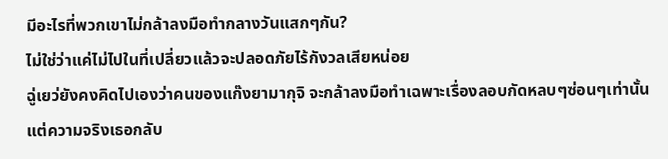มีอะไรที่พวกเขาไม่กล้าลงมือทำกลางวันแสกๆกัน?
ไม่ใช่ว่าแค่ไม่ไปในที่เปลี่ยวแล้วจะปลอดภัยไร้กังวลเสียหน่อย
ฉู่เยว่ยังคงคิดไปเองว่าคนของแก๊งยามากุจิ จะกล้าลงมือทำเฉพาะเรื่องลอบกัดหลบๆซ่อนๆเท่านั้น แต่ความจริงเธอกลับ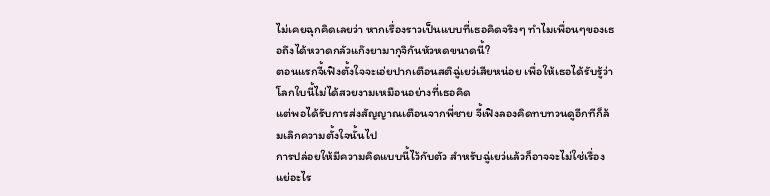ไม่เคยฉุกคิดเลยว่า หากเรื่องราวเป็นแบบที่เธอคิดจริงๆ ทำไมเพื่อนๆของเธอถึงได้หวาดกลัวแก๊งยามากุจิกันหัวหดขนาดนี้?
ตอนแรกจี้เฟิงตั้งใจจะเอ่ยปากเตือนสติฉู่เยว่เสียหน่อย เพื่อให้เธอได้รับรู้ว่าโลกใบนี้ไม่ได้สวยงามเหมือนอย่างที่เธอคิด
แต่พอได้รับการส่งสัญญาณเตือนจากพี่ชาย จี้เฟิงลองคิดทบทวนดูอีกทีก็ล้มเลิกความตั้งใจนั้นไป
การปล่อยให้มีความคิดแบบนี้ไว้กับตัว สำหรับฉู่เยว่แล้วก็อาจจะไม่ใช่เรื่องแย่อะไร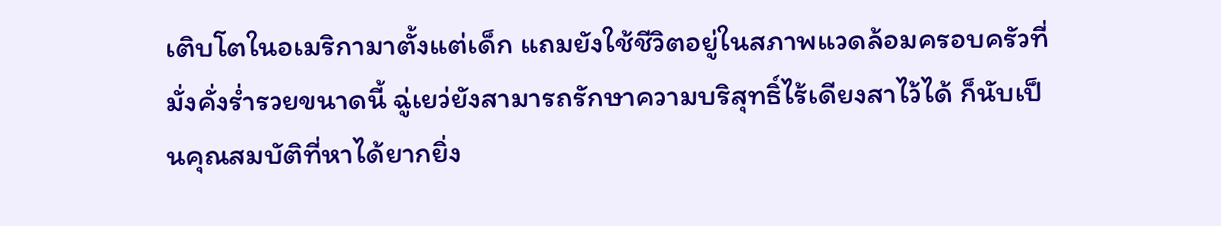เติบโตในอเมริกามาตั้งแต่เด็ก แถมยังใช้ชีวิตอยู่ในสภาพแวดล้อมครอบครัวที่มั่งคั่งร่ำรวยขนาดนี้ ฉู่เยว่ยังสามารถรักษาความบริสุทธิ์ไร้เดียงสาไว้ได้ ก็นับเป็นคุณสมบัติที่หาได้ยากยิ่ง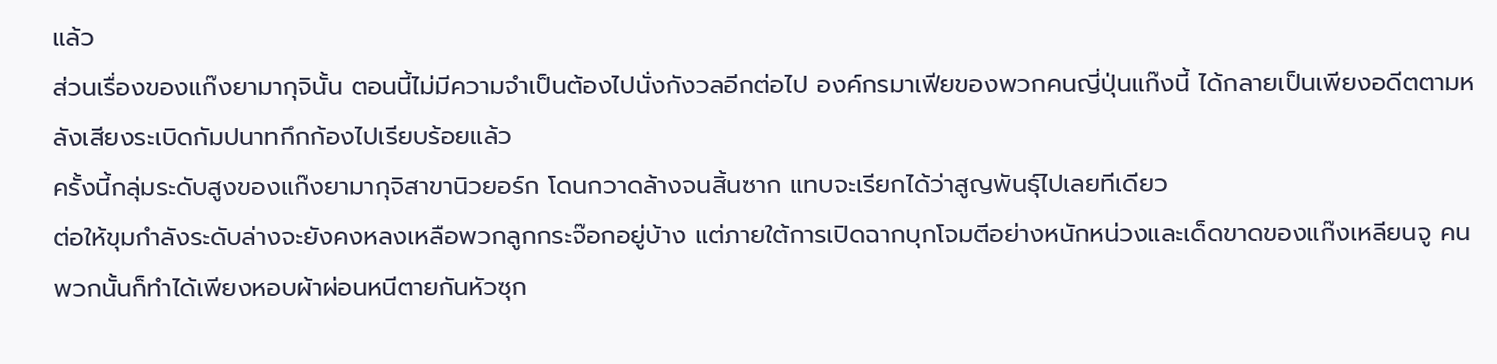แล้ว
ส่วนเรื่องของแก๊งยามากุจินั้น ตอนนี้ไม่มีความจำเป็นต้องไปนั่งกังวลอีกต่อไป องค์กรมาเฟียของพวกคนญี่ปุ่นแก๊งนี้ ได้กลายเป็นเพียงอดีตตามหลังเสียงระเบิดกัมปนาทกึกก้องไปเรียบร้อยแล้ว
ครั้งนี้กลุ่มระดับสูงของแก๊งยามากุจิสาขานิวยอร์ก โดนกวาดล้างจนสิ้นซาก แทบจะเรียกได้ว่าสูญพันธุ์ไปเลยทีเดียว
ต่อให้ขุมกำลังระดับล่างจะยังคงหลงเหลือพวกลูกกระจ๊อกอยู่บ้าง แต่ภายใต้การเปิดฉากบุกโจมตีอย่างหนักหน่วงและเด็ดขาดของแก๊งเหลียนจู คนพวกนั้นก็ทำได้เพียงหอบผ้าผ่อนหนีตายกันหัวซุก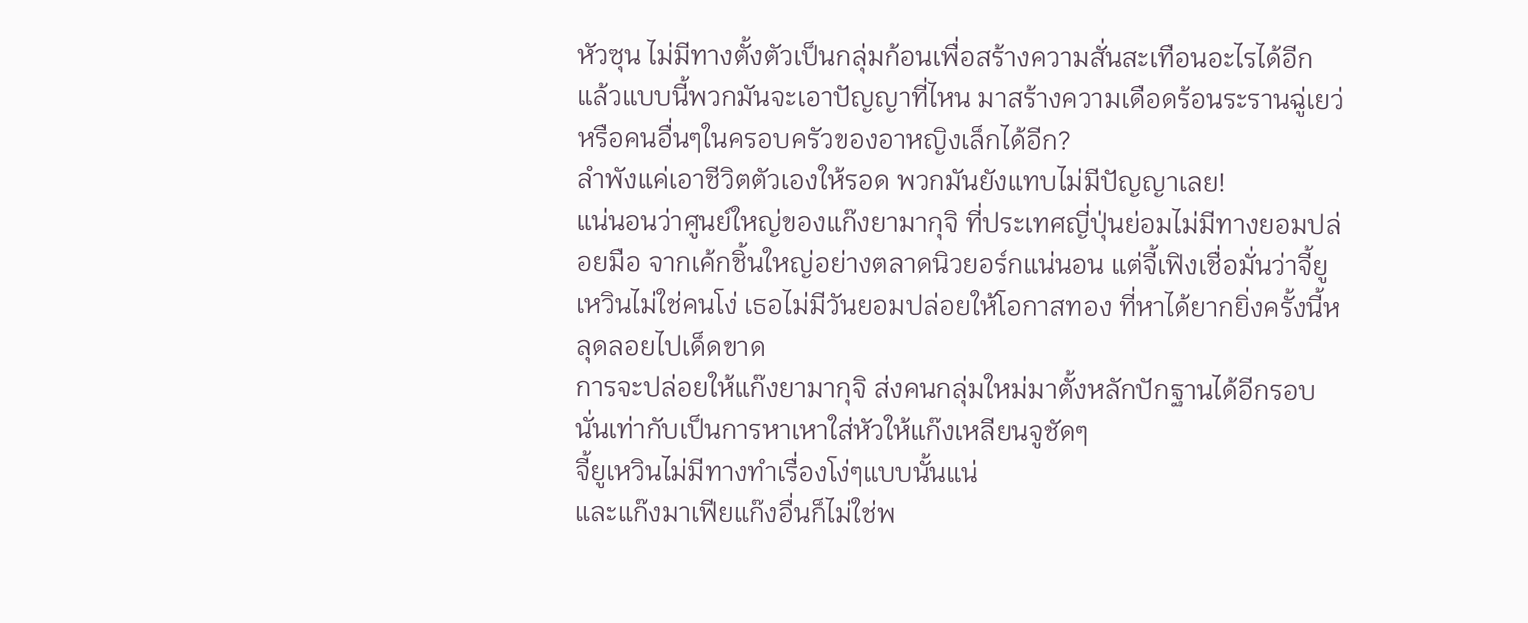หัวซุน ไม่มีทางตั้งตัวเป็นกลุ่มก้อนเพื่อสร้างความสั่นสะเทือนอะไรได้อีก แล้วแบบนี้พวกมันจะเอาปัญญาที่ไหน มาสร้างความเดือดร้อนระรานฉู่เยว่ หรือคนอื่นๆในครอบครัวของอาหญิงเล็กได้อีก?
ลำพังแค่เอาชีวิตตัวเองให้รอด พวกมันยังแทบไม่มีปัญญาเลย!
แน่นอนว่าศูนย์ใหญ่ของแก๊งยามากุจิ ที่ประเทศญี่ปุ่นย่อมไม่มีทางยอมปล่อยมือ จากเค้กชิ้นใหญ่อย่างตลาดนิวยอร์กแน่นอน แต่จี้เฟิงเชื่อมั่นว่าจี้ยูเหวินไม่ใช่คนโง่ เธอไม่มีวันยอมปล่อยให้โอกาสทอง ที่หาได้ยากยิ่งครั้งนี้หลุดลอยไปเด็ดขาด
การจะปล่อยให้แก๊งยามากุจิ ส่งคนกลุ่มใหม่มาตั้งหลักปักฐานได้อีกรอบ นั่นเท่ากับเป็นการหาเหาใส่หัวให้แก๊งเหลียนจูชัดๆ
จี้ยูเหวินไม่มีทางทำเรื่องโง่ๆแบบนั้นแน่
และแก๊งมาเฟียแก๊งอื่นก็ไม่ใช่พ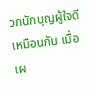วกนักบุญผู้ใจดีเหมือนกัน เมื่อเผ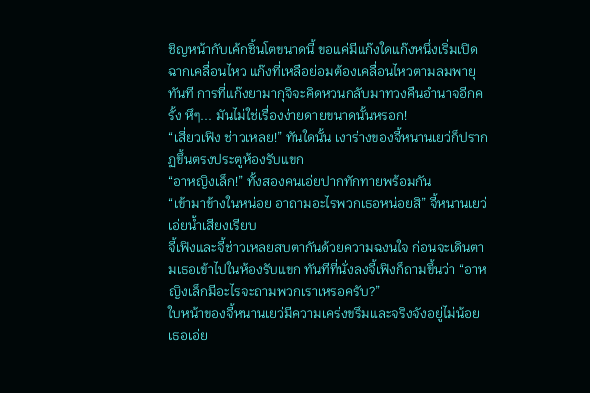ชิญหน้ากับเค้กชิ้นโตขนาดนี้ ขอแค่มีแก๊งใดแก๊งหนึ่งเริ่มเปิดฉากเคลื่อนไหว แก๊งที่เหลือย่อมต้องเคลื่อนไหวตามลมพายุทันที การที่แก๊งยามากุจิจะคิดหวนกลับมาทวงคืนอำนาจอีกครั้ง หึๆ... มันไม่ใช่เรื่องง่ายดายขนาดนั้นหรอก!
“เสี่ยวเฟิง ช่าวเหลย!” ทันใดนั้น เงาร่างของจี้หนานเยว่ก็ปรากฏขึ้นตรงประตูห้องรับแขก
“อาหญิงเล็ก!” ทั้งสองคนเอ่ยปากทักทายพร้อมกัน
“เข้ามาข้างในหน่อย อาถามอะไรพวกเธอหน่อยสิ” จี้หนานเยว่เอ่ยน้ำเสียงเรียบ
จี้เฟิงและจี้ช่าวเหลยสบตากันด้วยความฉงนใจ ก่อนจะเดินตามเธอเข้าไปในห้องรับแขก ทันทีที่นั่งลงจี้เฟิงก็ถามขึ้นว่า “อาหญิงเล็กมีอะไรจะถามพวกเราเหรอครับ?”
ใบหน้าของจี้หนานเยว่มีความเคร่งขรึมและจริงจังอยู่ไม่น้อย เธอเอ่ย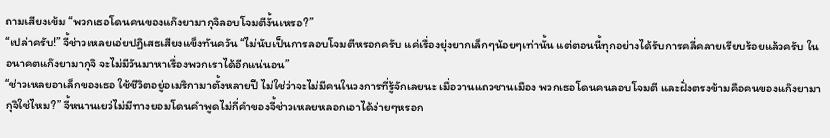ถามเสียงเข้ม “พวกเธอโดนคนของแก๊งยามากุจิลอบโจมตีงั้นเหรอ?”
“เปล่าครับ!” จี้ช่าวเหลยเอ่ยปฏิเสธเสียงแข็งทันควัน “ไม่นับเป็นการลอบโจมตีหรอกครับ แค่เรื่องยุ่งยากเล็กๆน้อยๆเท่านั้น แต่ตอนนี้ทุกอย่างได้รับการคลี่คลายเรียบร้อยแล้วครับ ในอนาคตแก๊งยามากุจิ จะไม่มีวันมาหาเรื่องพวกเราได้อีกแน่นอน”
“ช่าวเหลยอาเล็กของเธอ ใช้ชีวิตอยู่อเมริกามาตั้งหลายปี ไม่ใช่ว่าจะไม่มีคนในวงการที่รู้จักเลยนะ เมื่อวานแถวชานเมือง พวกเธอโดนคนลอบโจมตี และฝั่งตรงข้ามคือคนของแก๊งยามากุจิใช่ไหม?” จี้หนานเยว่ไม่มีทางยอมโดนคำพูดไม่กี่คำของจี้ช่าวเหลยหลอกเอาได้ง่ายๆหรอก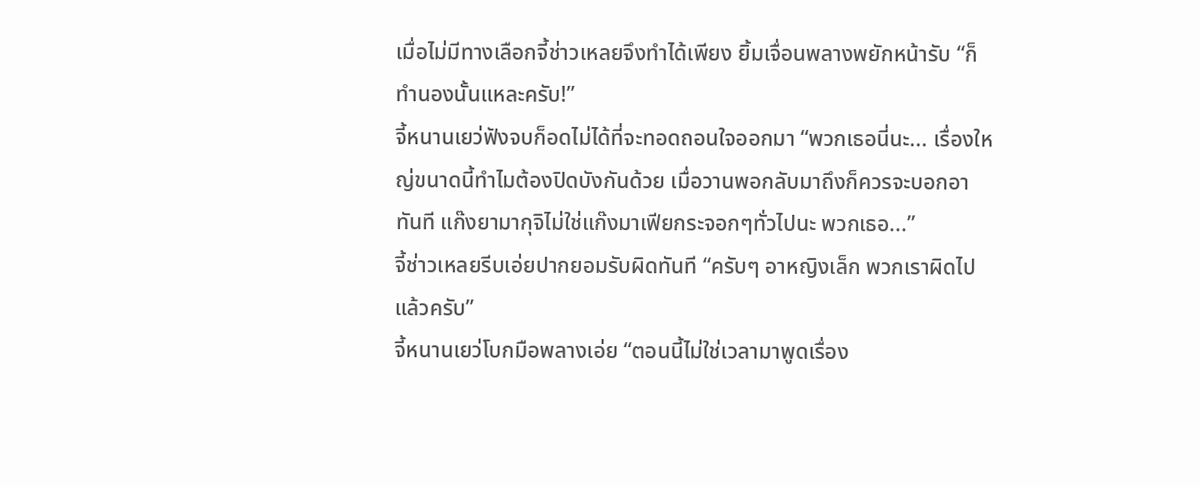เมื่อไม่มีทางเลือกจี้ช่าวเหลยจึงทำได้เพียง ยิ้มเจื่อนพลางพยักหน้ารับ “ก็ทำนองนั้นแหละครับ!”
จี้หนานเยว่ฟังจบก็อดไม่ได้ที่จะทอดถอนใจออกมา “พวกเธอนี่นะ... เรื่องใหญ่ขนาดนี้ทำไมต้องปิดบังกันด้วย เมื่อวานพอกลับมาถึงก็ควรจะบอกอาทันที แก๊งยามากุจิไม่ใช่แก๊งมาเฟียกระจอกๆทั่วไปนะ พวกเธอ...”
จี้ช่าวเหลยรีบเอ่ยปากยอมรับผิดทันที “ครับๆ อาหญิงเล็ก พวกเราผิดไปแล้วครับ”
จี้หนานเยว่โบกมือพลางเอ่ย “ตอนนี้ไม่ใช่เวลามาพูดเรื่อง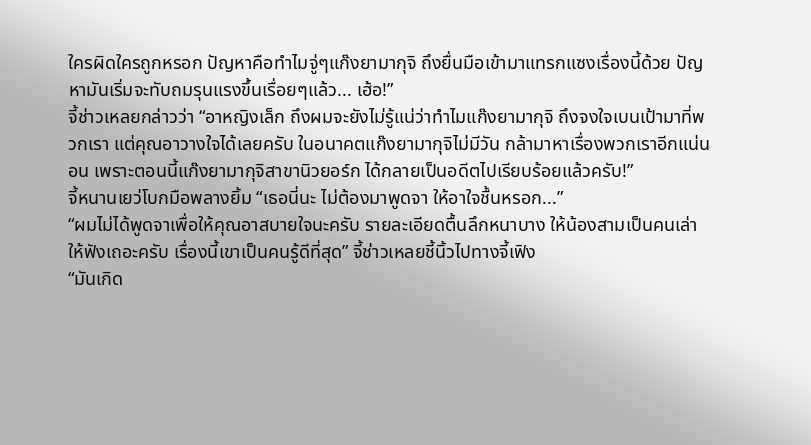ใครผิดใครถูกหรอก ปัญหาคือทำไมจู่ๆแก๊งยามากุจิ ถึงยื่นมือเข้ามาแทรกแซงเรื่องนี้ด้วย ปัญหามันเริ่มจะทับถมรุนแรงขึ้นเรื่อยๆแล้ว... เฮ้อ!”
จี้ช่าวเหลยกล่าวว่า “อาหญิงเล็ก ถึงผมจะยังไม่รู้แน่ว่าทำไมแก๊งยามากุจิ ถึงจงใจเบนเป้ามาที่พวกเรา แต่คุณอาวางใจได้เลยครับ ในอนาคตแก๊งยามากุจิไม่มีวัน กล้ามาหาเรื่องพวกเราอีกแน่นอน เพราะตอนนี้แก๊งยามากุจิสาขานิวยอร์ก ได้กลายเป็นอดีตไปเรียบร้อยแล้วครับ!”
จี้หนานเยว่โบกมือพลางยิ้ม “เธอนี่นะ ไม่ต้องมาพูดจา ให้อาใจชื้นหรอก...”
“ผมไม่ได้พูดจาเพื่อให้คุณอาสบายใจนะครับ รายละเอียดตื้นลึกหนาบาง ให้น้องสามเป็นคนเล่าให้ฟังเถอะครับ เรื่องนี้เขาเป็นคนรู้ดีที่สุด” จี้ช่าวเหลยชี้นิ้วไปทางจี้เฟิง
“มันเกิด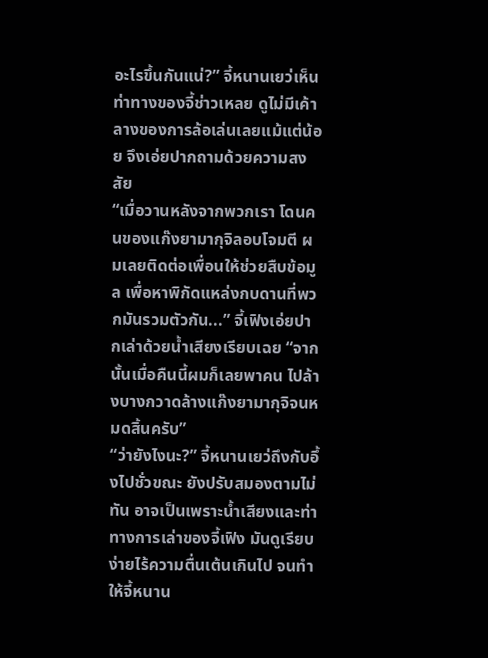อะไรขึ้นกันแน่?” จี้หนานเยว่เห็นท่าทางของจี้ช่าวเหลย ดูไม่มีเค้าลางของการล้อเล่นเลยแม้แต่น้อย จึงเอ่ยปากถามด้วยความสงสัย
“เมื่อวานหลังจากพวกเรา โดนคนของแก๊งยามากุจิลอบโจมตี ผมเลยติดต่อเพื่อนให้ช่วยสืบข้อมูล เพื่อหาพิกัดแหล่งกบดานที่พวกมันรวมตัวกัน...” จี้เฟิงเอ่ยปากเล่าด้วยน้ำเสียงเรียบเฉย “จากนั้นเมื่อคืนนี้ผมก็เลยพาคน ไปล้างบางกวาดล้างแก๊งยามากุจิจนหมดสิ้นครับ”
“ว่ายังไงนะ?” จี้หนานเยว่ถึงกับอึ้งไปชั่วขณะ ยังปรับสมองตามไม่ทัน อาจเป็นเพราะน้ำเสียงและท่าทางการเล่าของจี้เฟิง มันดูเรียบง่ายไร้ความตื่นเต้นเกินไป จนทำให้จี้หนาน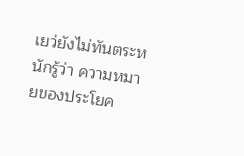เยว่ยังไม่ทันตระหนักรู้ว่า ความหมายของประโยค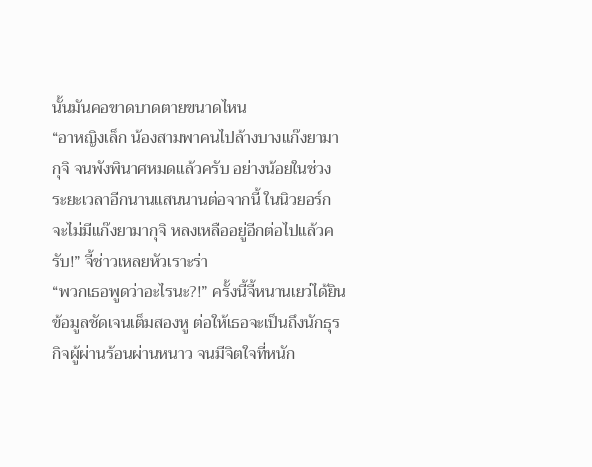นั้นมันคอขาดบาดตายขนาดไหน
“อาหญิงเล็ก น้องสามพาคนไปล้างบางแก๊งยามากุจิ จนพังพินาศหมดแล้วครับ อย่างน้อยในช่วงระยะเวลาอีกนานแสนนานต่อจากนี้ ในนิวยอร์กจะไม่มีแก๊งยามากุจิ หลงเหลืออยู่อีกต่อไปแล้วครับ!” จี้ช่าวเหลยหัวเราะร่า
“พวกเธอพูดว่าอะไรนะ?!” ครั้งนี้จี้หนานเยว่ได้ยินข้อมูลชัดเจนเต็มสองหู ต่อให้เธอจะเป็นถึงนักธุรกิจผู้ผ่านร้อนผ่านหนาว จนมีจิตใจที่หนัก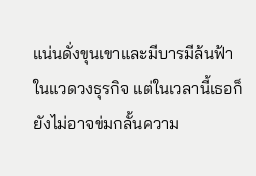แน่นดั่งขุนเขาและมีบารมีล้นฟ้าในแวดวงธุรกิจ แต่ในเวลานี้เธอก็ยังไม่อาจข่มกลั้นความ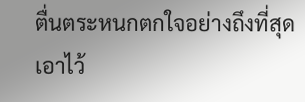ตื่นตระหนกตกใจอย่างถึงที่สุดเอาไว้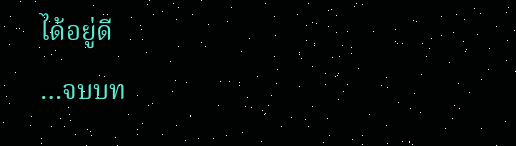ได้อยู่ดี
…จบบท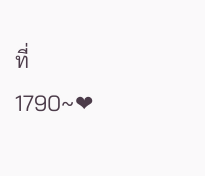ที่ 1790~❤